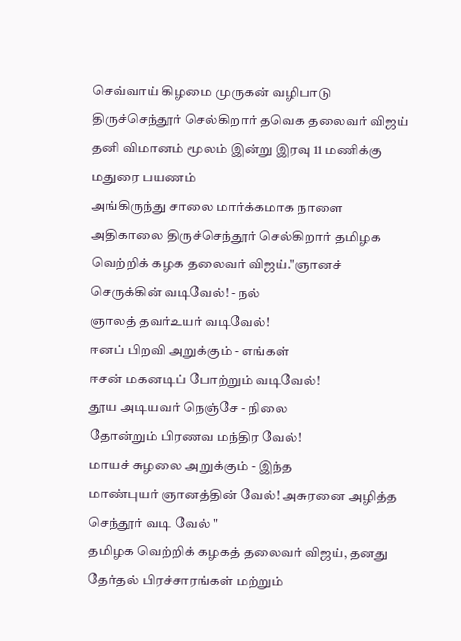செவ்வாய் கிழமை முருகன் வழிபாடு திருச்செந்தூர் செல்கிறார் தவெக தலைவர் விஜய்
தனி விமானம் மூலம் இன்று இரவு 11 மணிக்கு மதுரை பயணம்
அங்கிருந்து சாலை மார்க்கமாக நாளை அதிகாலை திருச்செந்தூர் செல்கிறார் தமிழக வெற்றிக் கழக தலைவர் விஜய்."ஞானச் செருக்கின் வடிவேல்! - நல்
ஞாலத் தவர்உயர் வடிவேல்!
ஈனப் பிறவி அறுக்கும் - எங்கள்
ஈசன் மகனடிப் போற்றும் வடிவேல்!
தூய அடியவர் நெஞ்சே - நிலை
தோன்றும் பிரணவ மந்திர வேல்!
மாயச் சுழலை அறுக்கும் - இந்த
மாண்புயர் ஞானத்தின் வேல்! அசுரனை அழித்த செந்தூர் வடி வேல் "
தமிழக வெற்றிக் கழகத் தலைவர் விஜய், தனது தேர்தல் பிரச்சாரங்கள் மற்றும்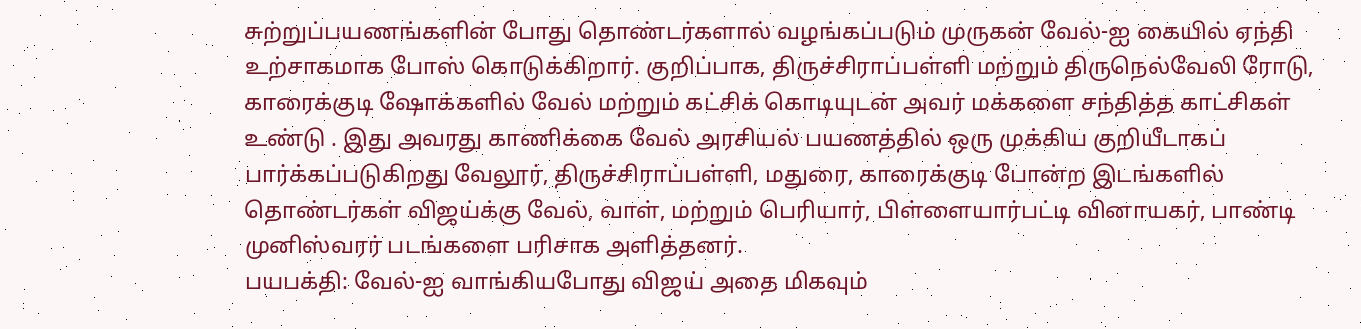சுற்றுப்பயணங்களின் போது தொண்டர்களால் வழங்கப்படும் முருகன் வேல்-ஐ கையில் ஏந்தி உற்சாகமாக போஸ் கொடுக்கிறார். குறிப்பாக, திருச்சிராப்பள்ளி மற்றும் திருநெல்வேலி ரோடு, காரைக்குடி ஷோக்களில் வேல் மற்றும் கட்சிக் கொடியுடன் அவர் மக்களை சந்தித்த காட்சிகள் உண்டு . இது அவரது காணிக்கை வேல் அரசியல் பயணத்தில் ஒரு முக்கிய குறியீடாகப் பார்க்கப்படுகிறது வேலூர், திருச்சிராப்பள்ளி, மதுரை, காரைக்குடி போன்ற இடங்களில் தொண்டர்கள் விஜய்க்கு வேல், வாள், மற்றும் பெரியார், பிள்ளையார்பட்டி வினாயகர், பாண்டி முனிஸ்வரர் படங்களை பரிசாக அளித்தனர்.
பயபக்தி: வேல்-ஐ வாங்கியபோது விஜய் அதை மிகவும்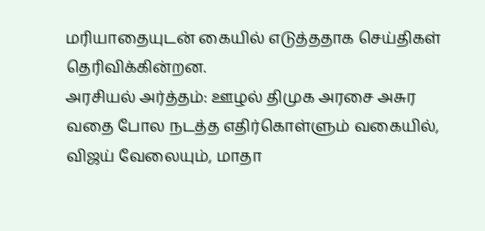மரியாதையுடன் கையில் எடுத்ததாக செய்திகள் தெரிவிக்கின்றன.
அரசியல் அர்த்தம்: ஊழல் திமுக அரசை அசுர வதை போல நடத்த எதிர்கொள்ளும் வகையில், விஜய் வேலையும், மாதா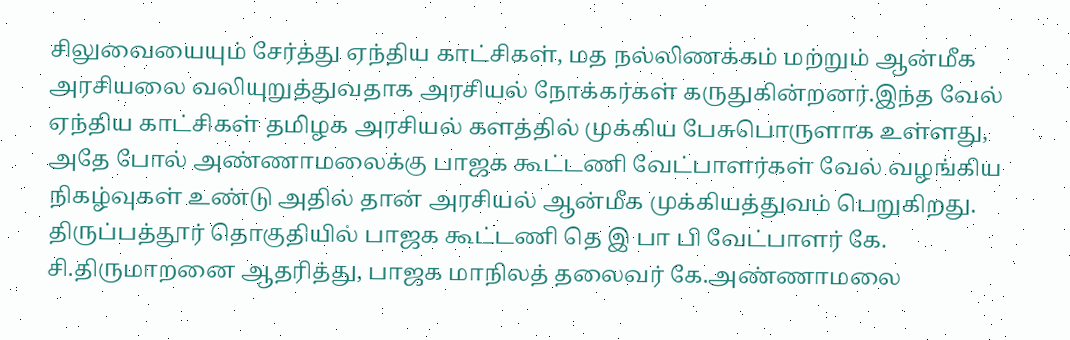சிலுவையையும் சேர்த்து ஏந்திய காட்சிகள், மத நல்லிணக்கம் மற்றும் ஆன்மீக அரசியலை வலியுறுத்துவதாக அரசியல் நோக்கர்கள் கருதுகின்றனர்.இந்த வேல் ஏந்திய காட்சிகள் தமிழக அரசியல் களத்தில் முக்கிய பேசுபொருளாக உள்ளது, அதே போல் அண்ணாமலைக்கு பாஜக கூட்டணி வேட்பாளர்கள் வேல் வழங்கிய நிகழ்வுகள் உண்டு அதில் தான் அரசியல் ஆன்மீக முக்கியத்துவம் பெறுகிறது.
திருப்பத்தூர் தொகுதியில் பாஜக கூட்டணி தெ இ பா பி வேட்பாளர் கே. சி.திருமாறனை ஆதரித்து, பாஜக மாநிலத் தலைவர் கே.அண்ணாமலை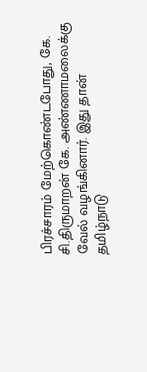பிரச்சாரம் மேற்கொண்டபோது, கே. சி.திருமாறன் கே. அண்ணாமலைக்கு வேல் வழங்கினார். இது தான் தமிழ்நாடு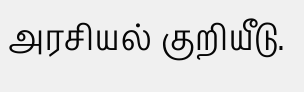அரசியல் குறியீடு.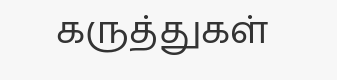கருத்துகள்